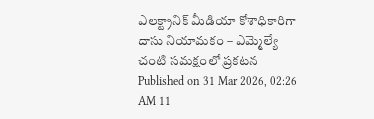ఎలక్ట్రానిక్ మీడియా కోశాధికారిగా దాసు నియామకం – ఎమ్మెల్యే చంటి సమక్షంలో ప్రకటన
Published on 31 Mar 2026, 02:26 AM 11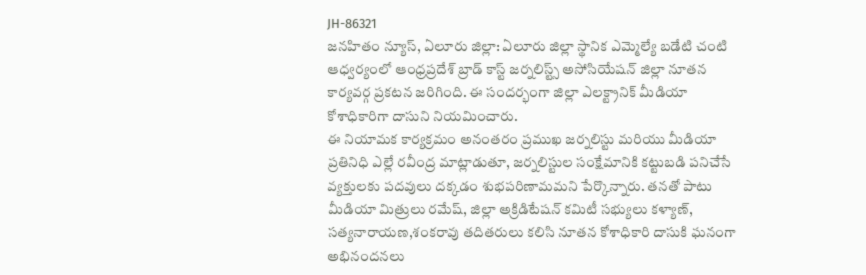JH-86321
జనహితం న్యూస్, ఏలూరు జిల్లా: ఏలూరు జిల్లా స్థానిక ఎమ్మెల్యే బడేటి చంటి ఆధ్వర్యంలో ఆంధ్రప్రదేశ్ బ్రాడ్ కాస్ట్ జర్నలిస్ట్స్ అసోసియేషన్ జిల్లా నూతన కార్యవర్గ ప్రకటన జరిగింది. ఈ సందర్భంగా జిల్లా ఎలక్ట్రానిక్ మీడియా కోశాధికారిగా దాసుని నియమించారు.
ఈ నియామక కార్యక్రమం అనంతరం ప్రముఖ జర్నలిస్టు మరియు మీడియా ప్రతినిధి ఎల్లే రవీంద్ర మాట్లాడుతూ, జర్నలిస్టుల సంక్షేమానికి కట్టుబడి పనిచేసే వ్యక్తులకు పదవులు దక్కడం శుభపరిణామమని పేర్కొన్నారు. తనతో పాటు మీడియా మిత్రులు రమేష్, జిల్లా అక్రిడిటేషన్ కమిటీ సభ్యులు కళ్యాణ్, సత్యనారాయణ,శంకరావు తదితరులు కలిసి నూతన కోశాధికారి దాసుకి ఘనంగా అభినందనలు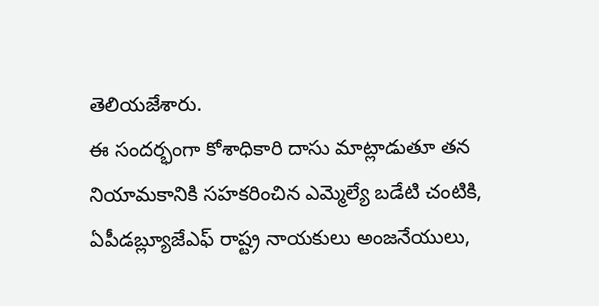తెలియజేశారు.
ఈ సందర్భంగా కోశాధికారి దాసు మాట్లాడుతూ తన నియామకానికి సహకరించిన ఎమ్మెల్యే బడేటి చంటికి, ఏపీడబ్ల్యూజేఎఫ్ రాష్ట్ర నాయకులు అంజనేయులు,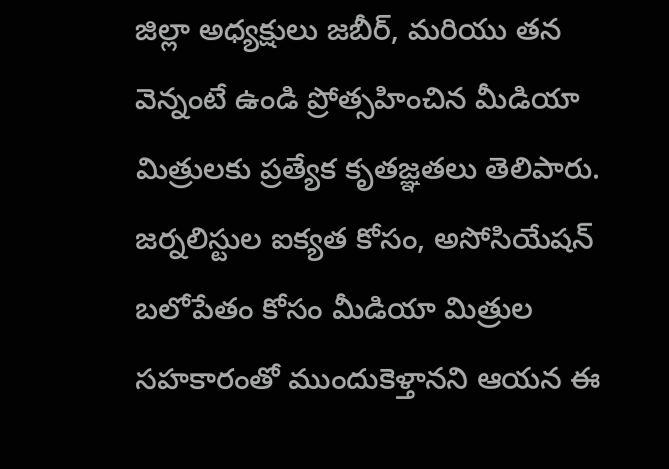జిల్లా అధ్యక్షులు జబీర్, మరియు తన వెన్నంటే ఉండి ప్రోత్సహించిన మీడియా మిత్రులకు ప్రత్యేక కృతజ్ఞతలు తెలిపారు.
జర్నలిస్టుల ఐక్యత కోసం, అసోసియేషన్ బలోపేతం కోసం మీడియా మిత్రుల సహకారంతో ముందుకెళ్తానని ఆయన ఈ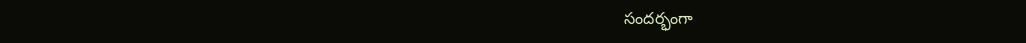సందర్భంగా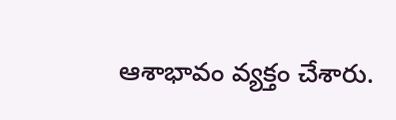ఆశాభావం వ్యక్తం చేశారు.